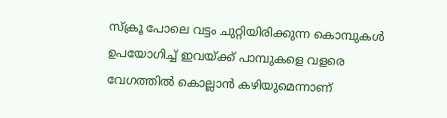സ്ക്രൂ പോലെ വട്ടം ചുറ്റിയിരിക്കുന്ന കൊമ്പുകൾ ഉപയോഗിച്ച് ഇവയ്ക്ക് പാമ്പുകളെ വളരെ വേഗത്തിൽ കൊല്ലാൻ കഴിയുമെന്നാണ്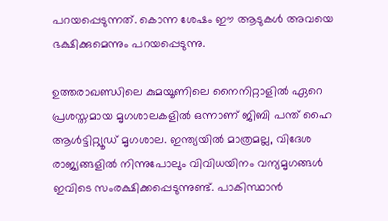പറയപ്പെടുന്നത്. കൊന്ന ശേഷം ഈ ആടുകൾ അവയെ ഭക്ഷിക്കുമെന്നും പറയപ്പെടുന്നു.

ഉത്തരാഖണ്ഡിലെ കുമയൂണിലെ നൈനിറ്റാളിൽ ഏറെ പ്രശസ്തമായ മൃഗശാലകളിൽ ഒന്നാണ് ജിബി പന്ത് ഹൈ ആൾട്ടിറ്റ്യൂഡ് മൃഗശാല. ഇന്ത്യയിൽ മാത്രമല്ല, വിദേശ രാജ്യങ്ങളിൽ നിന്നുപോലും വിവിധയിനം വന്യമൃഗങ്ങൾ ഇവിടെ സംരക്ഷിക്കപ്പെടുന്നുണ്ട്. പാകിസ്ഥാൻ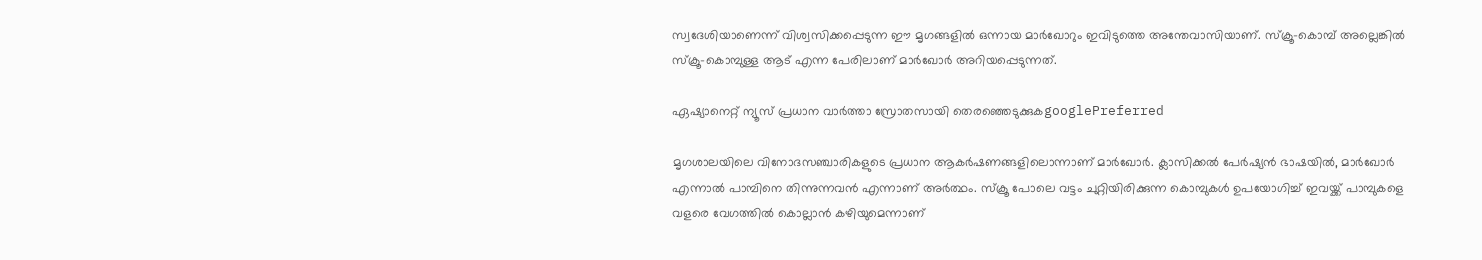സ്വദേശിയാണെന്ന് വിശ്വസിക്കപ്പെടുന്ന ഈ മൃഗങ്ങളിൽ ഒന്നായ മാർഖോറും ഇവിടുത്തെ അന്തേവാസിയാണ്. സ്ക്രൂ-കൊമ്പ് അല്ലെങ്കിൽ സ്ക്രൂ-കൊമ്പുള്ള ആട് എന്ന പേരിലാണ് മാർഖോർ അറിയപ്പെടുന്നത്.

ഏഷ്യാനെറ്റ് ന്യൂസ് പ്രധാന വാർത്താ സ്രോതസായി തെരഞ്ഞെടുക്കുകgooglePreferred

മൃഗശാലയിലെ വിനോദസഞ്ചാരികളുടെ പ്രധാന ആകർഷണങ്ങളിലൊന്നാണ് മാർഖോർ. ക്ലാസിക്കൽ പേർഷ്യൻ ഭാഷയിൽ, മാർഖോർ എന്നാൽ പാമ്പിനെ തിന്നുന്നവൻ എന്നാണ് അർത്ഥം. സ്ക്രൂ പോലെ വട്ടം ചുറ്റിയിരിക്കുന്ന കൊമ്പുകൾ ഉപയോഗിച്ച് ഇവയ്ക്ക് പാമ്പുകളെ വളരെ വേഗത്തിൽ കൊല്ലാൻ കഴിയുമെന്നാണ്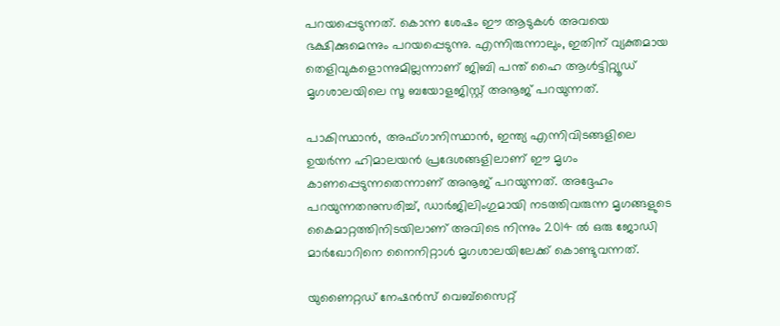പറയപ്പെടുന്നത്. കൊന്ന ശേഷം ഈ ആടുകൾ അവയെ ഭക്ഷിക്കുമെന്നും പറയപ്പെടുന്നു. എന്നിരുന്നാലും, ഇതിന് വ്യക്തമായ തെളിവുകളൊന്നുമില്ലന്നാണ് ജിബി പന്ത് ഹൈ ആൾട്ടിറ്റ്യൂഡ് മൃഗശാലയിലെ സൂ ബയോളജിസ്റ്റ് അനൂജ് പറയുന്നത്.

പാകിസ്ഥാൻ, അഫ്ഗാനിസ്ഥാൻ, ഇന്ത്യ എന്നിവിടങ്ങളിലെ ഉയർന്ന ഹിമാലയൻ പ്രദേശങ്ങളിലാണ് ഈ മൃഗം കാണപ്പെടുന്നതെന്നാണ് അനൂജ് പറയുന്നത്. അദ്ദേഹം പറയുന്നതനുസരിച്ച്, ഡാർജിലിംഗുമായി നടത്തിവരുന്ന മൃഗങ്ങളുടെ കൈമാറ്റത്തിനിടയിലാണ് അവിടെ നിന്നും 2014 ൽ ഒരു ജോഡി മാർഖോറിനെ നൈനിറ്റാൾ മൃഗശാലയിലേക്ക് കൊണ്ടുവന്നത്.

യുണൈറ്റഡ് നേഷൻസ് വെബ്‌സൈറ്റ്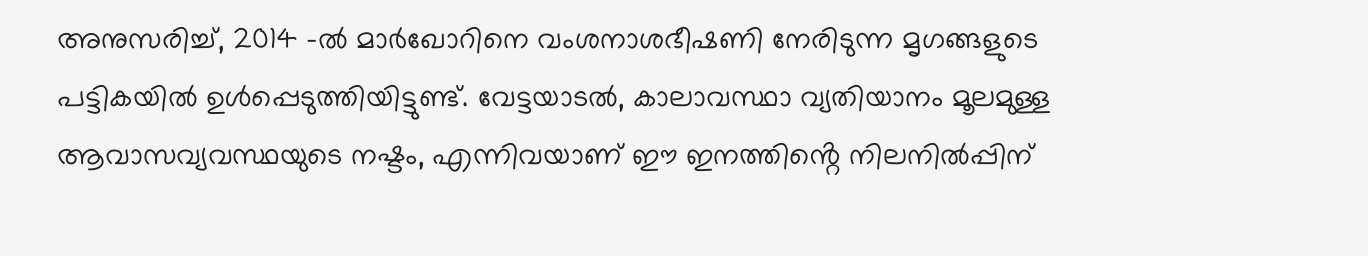അനുസരിച്ച്, 2014 -ൽ മാർഖോറിനെ വംശനാശഭീഷണി നേരിടുന്ന മൃഗങ്ങളുടെ പട്ടികയിൽ ഉൾപ്പെടുത്തിയിട്ടുണ്ട്. വേട്ടയാടൽ, കാലാവസ്ഥാ വ്യതിയാനം മൂലമുള്ള ആവാസവ്യവസ്ഥയുടെ നഷ്ടം, എന്നിവയാണ് ഈ ഇനത്തിൻ്റെ നിലനിൽപ്പിന്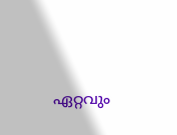ഏറ്റവും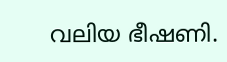വലിയ ഭീഷണി.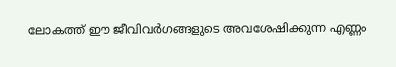ലോകത്ത് ഈ ജീവിവർഗങ്ങളുടെ അവശേഷിക്കുന്ന എണ്ണം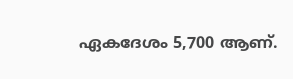ഏകദേശം 5,700 ആണ്.